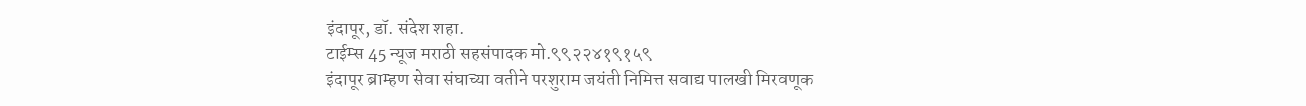इंदापूर, डॉ. संदेश शहा.
टाईम्स 45 न्यूज मराठी सहसंपादक मो.९९२२४१९१५९
इंदापूर ब्राम्हण सेवा संघाच्या वतीने परशुराम जयंती निमित्त सवाद्य पालखी मिरवणूक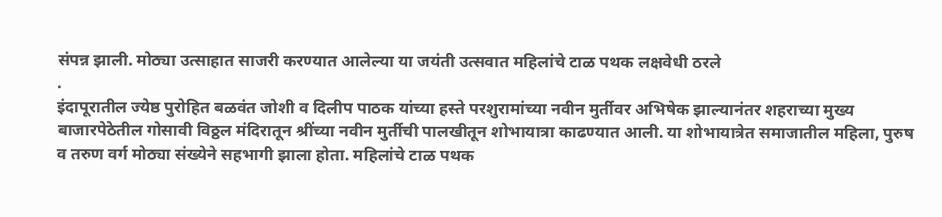संपन्न झाली. मोठ्या उत्साहात साजरी करण्यात आलेल्या या जयंती उत्सवात महिलांचे टाळ पथक लक्षवेधी ठरले
.
इंदापूरातील ज्येष्ठ पुरोहित बळवंत जोशी व दिलीप पाठक यांच्या हस्ते परशुरामांच्या नवीन मुर्तीवर अभिषेक झाल्यानंतर शहराच्या मुख्य बाजारपेठेतील गोसावी विठ्ठल मंदिरातून श्रींच्या नवीन मुर्तीची पालखीतून शोभायात्रा काढण्यात आली. या शोभायात्रेत समाजातील महिला, पुरुष व तरुण वर्ग मोठ्या संख्येने सहभागी झाला होता. महिलांचे टाळ पथक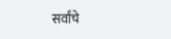सर्वांचे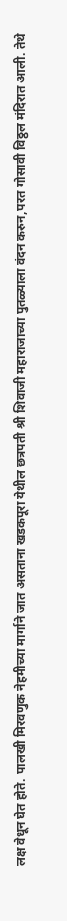लक्ष वेधून घेत होते. पालखी मिरवणुक नेहमीच्या मार्गाने जात असताना खडकपूरा येथील छत्रपती श्री शिवाजी महाराजाच्या पुतळ्याला वंदन करुन,परत गोसावी विठ्ठल मंदिरात आली. तेथे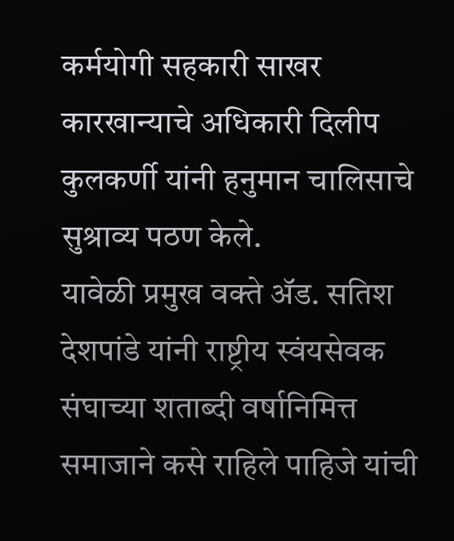कर्मयोगी सहकारी साखर कारखान्याचे अधिकारी दिलीप कुलकर्णी यांनी हनुमान चालिसाचे सुश्राव्य पठण केले.
यावेळी प्रमुख वक्ते ॲड. सतिश देशपांडे यांनी राष्ट्रीय स्वंयसेवक संघाच्या शताब्दी वर्षानिमित्त समाजाने कसे राहिले पाहिजे यांची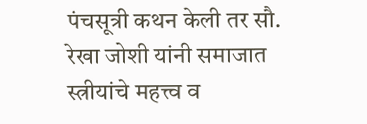पंचसूत्री कथन केली तर सौ. रेखा जोशी यांनी समाजात स्त्रीयांचे महत्त्व व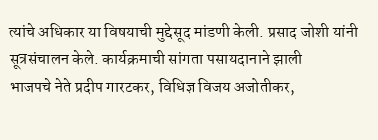त्यांचे अधिकार या विषयाची मुद्देसूद मांडणी केली. प्रसाद जोशी यांनी सूत्रसंचालन केले. कार्यक्रमाची सांगता पसायदानाने झाली
भाजपचे नेते प्रदीप गारटकर, विधिज्ञ विजय अजोतीकर,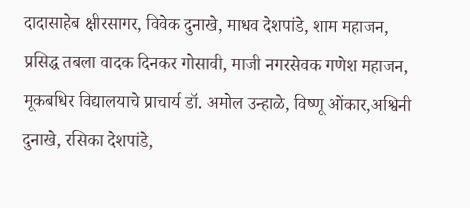दादासाहेब क्षीरसागर, विवेक दुनाखे, माधव देशपांडे, शाम महाजन, प्रसिद्ध तबला वादक दिनकर गोसावी, माजी नगरसेवक गणेश महाजन, मूकबधिर विद्यालयाचे प्राचार्य डॉ. अमोल उन्हाळे, विष्णू ओंकार,अश्विनी दुनाखे, रसिका देशपांडे,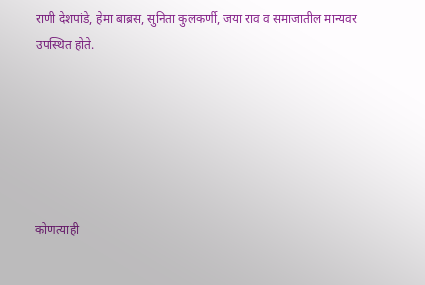राणी देशपांडे, हेमा बाब्रस, सुनिता कुलकर्णी, जया राव व समाजातील मान्यवर उपस्थित होते.






कोणत्याही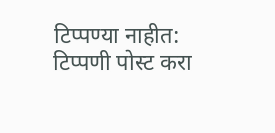टिप्पण्या नाहीत:
टिप्पणी पोस्ट करा